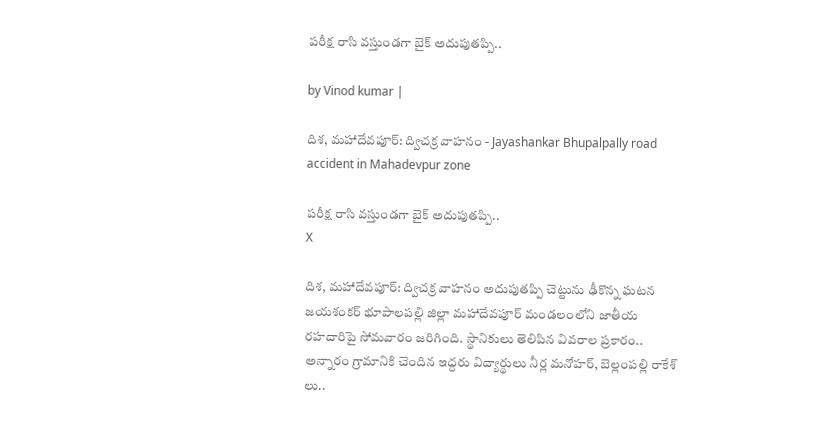పరీక్ష రాసి వస్తుండగా బైక్ అదుపుతప్పి..

by Vinod kumar |

దిశ, మహాదేవపూర్: ద్విచక్ర వాహనం - Jayashankar Bhupalpally road accident in Mahadevpur zone

పరీక్ష రాసి వస్తుండగా బైక్ అదుపుతప్పి..
X

దిశ, మహాదేవపూర్: ద్విచక్ర వాహనం అదుపుతప్పి చెట్టును ఢీకొన్న ఘటన జయశంకర్ భూపాలపల్లి జిల్లా మహాదేవపూర్ మండలంలోని జాతీయ రహదారిపై సోమవారం జరిగింది. స్థానికులు తెలిపిన వివరాల ప్రకారం.. అన్నారం గ్రామానికి చెందిన ఇద్దరు విద్యార్థులు నీర్ల మనోహర్, బెల్లంపల్లి రాకేశ్ లు..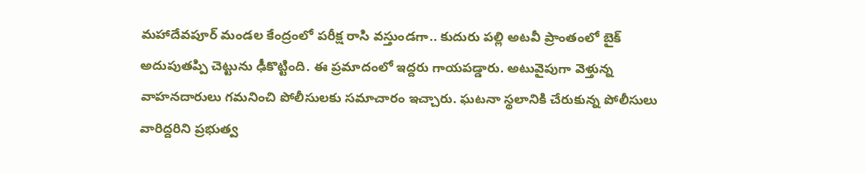మహాదేవపూర్ మండల కేంద్రంలో పరీక్ష రాసి వస్తుండగా.. కుదురు పల్లి అటవీ ప్రాంతంలో బైక్ అదుపుతప్పి చెట్టును ఢీకొట్టింది. ఈ ప్రమాదంలో ఇద్దరు గాయపడ్డారు. అటువైపుగా వెళ్తున్న వాహనదారులు గమనించి పోలీసులకు సమాచారం ఇచ్చారు. ఘటనా స్థలానికి చేరుకున్న పోలీసులు వారిద్దరిని ప్రభుత్వ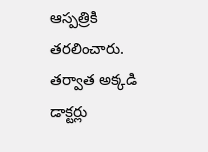ఆస్పత్రికి తరలించారు. తర్వాత అక్కడి డాక్టర్లు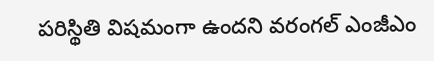పరిస్థితి విషమంగా ఉందని వరంగల్ ఎంజీఎం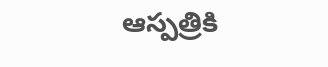ఆస్పత్రికి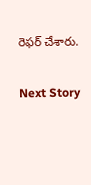రెఫర్ చేశారు.

Next Story